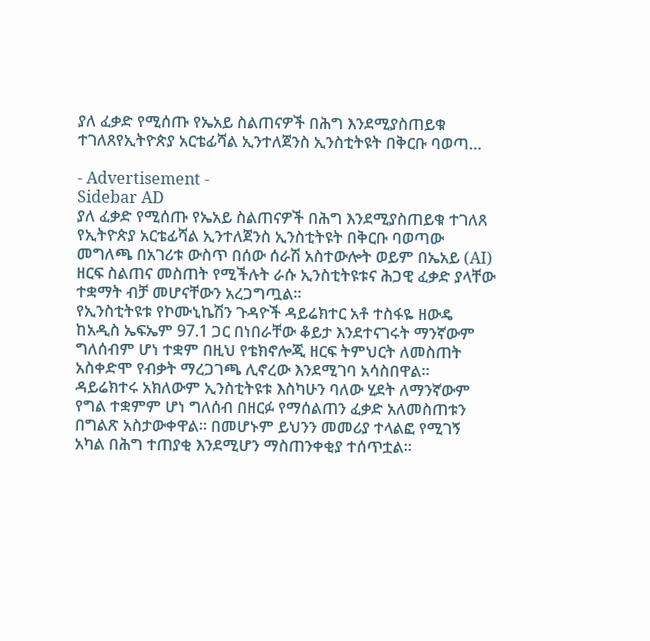ያለ ፈቃድ የሚሰጡ የኤአይ ስልጠናዎች በሕግ እንደሚያስጠይቁ ተገለጸየኢትዮጵያ አርቴፊሻል ኢንተለጀንስ ኢንስቲትዩት በቅርቡ ባወጣ…

- Advertisement -
Sidebar AD
ያለ ፈቃድ የሚሰጡ የኤአይ ስልጠናዎች በሕግ እንደሚያስጠይቁ ተገለጸ
የኢትዮጵያ አርቴፊሻል ኢንተለጀንስ ኢንስቲትዩት በቅርቡ ባወጣው መግለጫ በአገሪቱ ውስጥ በሰው ሰራሽ አስተውሎት ወይም በኤአይ (AI) ዘርፍ ስልጠና መስጠት የሚችሉት ራሱ ኢንስቲትዩቱና ሕጋዊ ፈቃድ ያላቸው ተቋማት ብቻ መሆናቸውን አረጋግጧል።
የኢንስቲትዩቱ የኮሙኒኬሽን ጉዳዮች ዳይሬክተር አቶ ተስፋዬ ዘውዴ ከአዲስ ኤፍኤም 97.1 ጋር በነበራቸው ቆይታ እንደተናገሩት ማንኛውም ግለሰብም ሆነ ተቋም በዚህ የቴክኖሎጂ ዘርፍ ትምህርት ለመስጠት አስቀድሞ የብቃት ማረጋገጫ ሊኖረው እንደሚገባ አሳስበዋል።
ዳይሬክተሩ አክለውም ኢንስቲትዩቱ እስካሁን ባለው ሂደት ለማንኛውም የግል ተቋምም ሆነ ግለሰብ በዘርፉ የማሰልጠን ፈቃድ አለመስጠቱን በግልጽ አስታውቀዋል። በመሆኑም ይህንን መመሪያ ተላልፎ የሚገኝ አካል በሕግ ተጠያቂ እንደሚሆን ማስጠንቀቂያ ተሰጥቷል።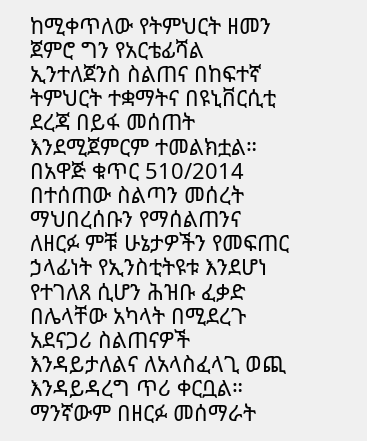ከሚቀጥለው የትምህርት ዘመን ጀምሮ ግን የአርቴፊሻል ኢንተለጀንስ ስልጠና በከፍተኛ ትምህርት ተቋማትና በዩኒቨርሲቲ ደረጃ በይፋ መሰጠት እንደሚጀምርም ተመልክቷል።
በአዋጅ ቁጥር 510/2014 በተሰጠው ስልጣን መሰረት ማህበረሰቡን የማሰልጠንና ለዘርፉ ምቹ ሁኔታዎችን የመፍጠር ኃላፊነት የኢንስቲትዩቱ እንደሆነ የተገለጸ ሲሆን ሕዝቡ ፈቃድ በሌላቸው አካላት በሚደረጉ አደናጋሪ ስልጠናዎች እንዳይታለልና ለአላስፈላጊ ወጪ እንዳይዳረግ ጥሪ ቀርቧል።
ማንኛውም በዘርፉ መሰማራት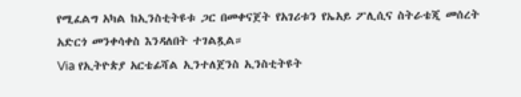የሚፈልግ አካል ከኢንስቲትዩቱ ጋር በመቀናጀት የአገሪቱን የኤአይ ፖሊሲና ስትራቴጂ መሰረት አድርጎ መንቀሳቀስ እንዳለበት ተገልጿል።
Via የኢትዮጵያ አርቴፊሻል ኢንተለጀንስ ኢንስቲትዩት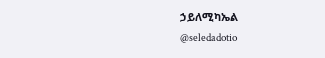ኃይለሚካኤል
@seledadotio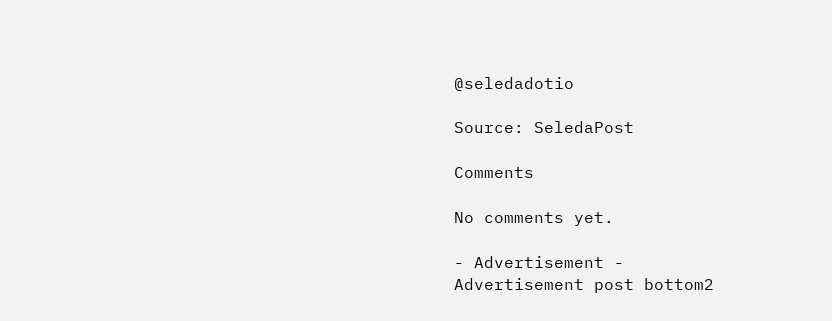@seledadotio

Source: SeledaPost

Comments

No comments yet.

- Advertisement -
Advertisement post bottom2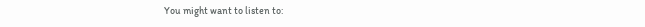You might want to listen to: